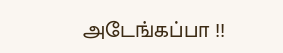அடேங்கப்பா !!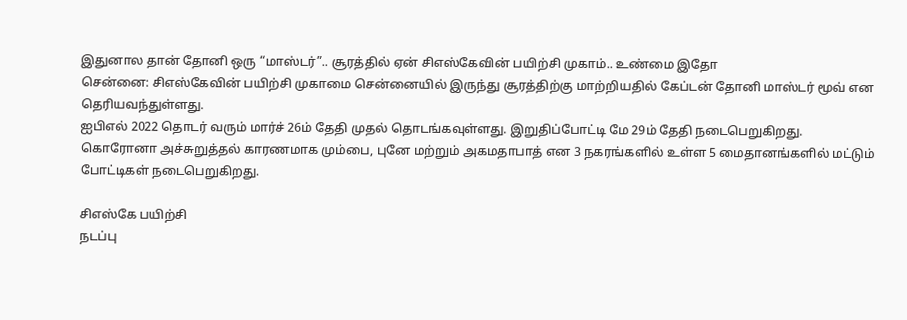இதுனால தான் தோனி ஒரு “மாஸ்டர்”.. சூரத்தில் ஏன் சிஎஸ்கேவின் பயிற்சி முகாம்.. உண்மை இதோ
சென்னை: சிஎஸ்கேவின் பயிற்சி முகாமை சென்னையில் இருந்து சூரத்திற்கு மாற்றியதில் கேப்டன் தோனி மாஸ்டர் மூவ் என தெரியவந்துள்ளது.
ஐபிஎல் 2022 தொடர் வரும் மார்ச் 26ம் தேதி முதல் தொடங்கவுள்ளது. இறுதிப்போட்டி மே 29ம் தேதி நடைபெறுகிறது.
கொரோனா அச்சுறுத்தல் காரணமாக மும்பை, புனே மற்றும் அகமதாபாத் என 3 நகரங்களில் உள்ள 5 மைதானங்களில் மட்டும் போட்டிகள் நடைபெறுகிறது.

சிஎஸ்கே பயிற்சி
நடப்பு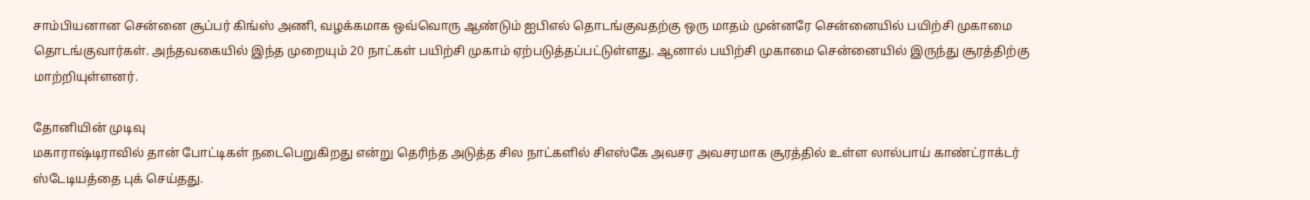சாம்பியனான சென்னை சூப்பர் கிங்ஸ் அணி, வழக்கமாக ஒவ்வொரு ஆண்டும் ஐபிஎல் தொடங்குவதற்கு ஒரு மாதம் முன்னரே சென்னையில் பயிற்சி முகாமை தொடங்குவார்கள். அந்தவகையில் இந்த முறையும் 20 நாட்கள் பயிற்சி முகாம் ஏற்படுத்தப்பட்டுள்ளது. ஆனால் பயிற்சி முகாமை சென்னையில் இருந்து சூரத்திற்கு மாற்றியுள்ளனர்.

தோனியின் முடிவு
மகாராஷ்டிராவில் தான் போட்டிகள் நடைபெறுகிறது என்று தெரிந்த அடுத்த சில நாட்களில் சிஎஸ்கே அவசர அவசரமாக சூரத்தில் உள்ள லால்பாய் காண்ட்ராக்டர் ஸ்டேடியத்தை புக் செய்தது.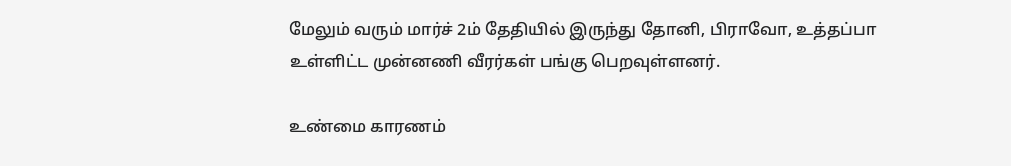மேலும் வரும் மார்ச் 2ம் தேதியில் இருந்து தோனி, பிராவோ, உத்தப்பா உள்ளிட்ட முன்னணி வீரர்கள் பங்கு பெறவுள்ளனர்.

உண்மை காரணம்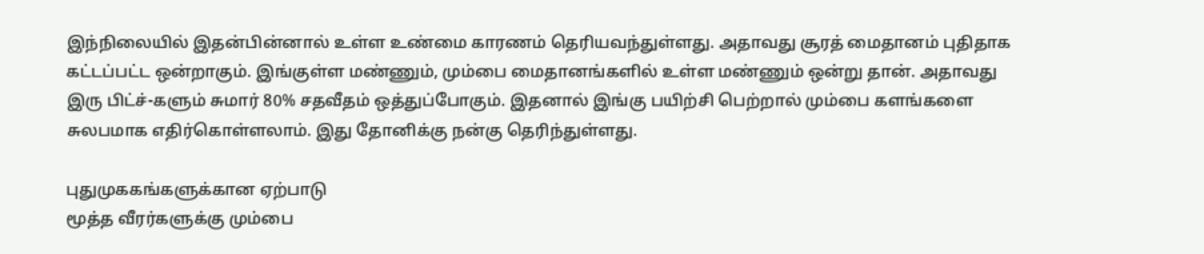இந்நிலையில் இதன்பின்னால் உள்ள உண்மை காரணம் தெரியவந்துள்ளது. அதாவது சூரத் மைதானம் புதிதாக கட்டப்பட்ட ஒன்றாகும். இங்குள்ள மண்ணும், மும்பை மைதானங்களில் உள்ள மண்ணும் ஒன்று தான். அதாவது இரு பிட்ச்-களும் சுமார் 80% சதவீதம் ஒத்துப்போகும். இதனால் இங்கு பயிற்சி பெற்றால் மும்பை களங்களை சுலபமாக எதிர்கொள்ளலாம். இது தோனிக்கு நன்கு தெரிந்துள்ளது.

புதுமுககங்களுக்கான ஏற்பாடு
மூத்த வீரர்களுக்கு மும்பை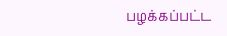பழக்கப்பட்ட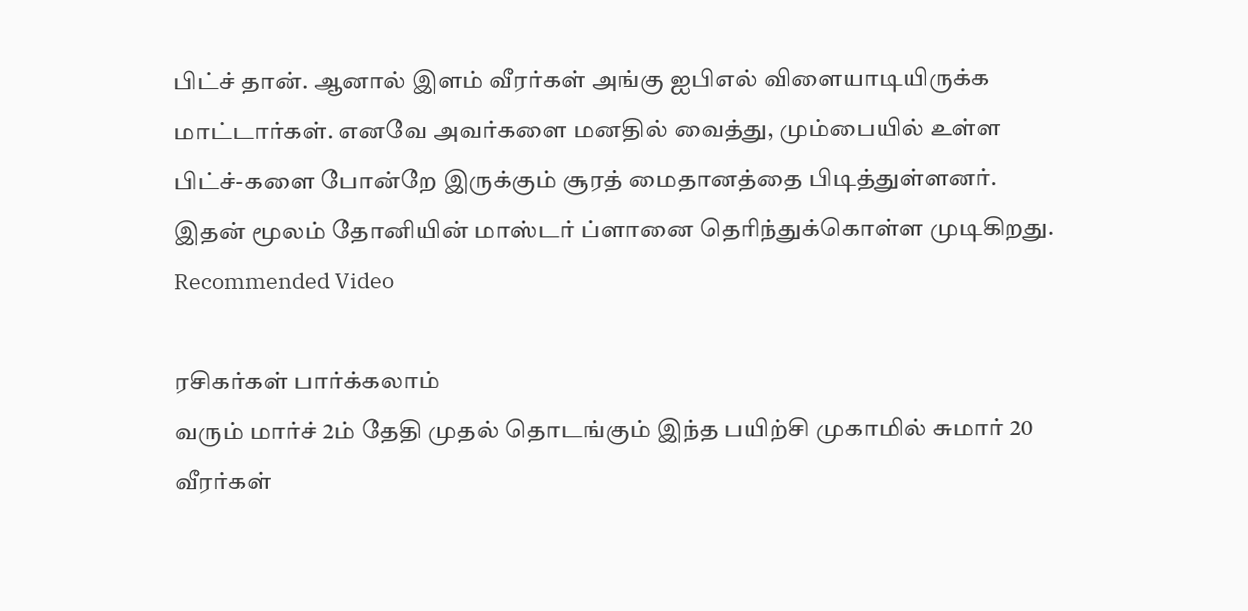பிட்ச் தான். ஆனால் இளம் வீரர்கள் அங்கு ஐபிஎல் விளையாடியிருக்க மாட்டார்கள். எனவே அவர்களை மனதில் வைத்து, மும்பையில் உள்ள பிட்ச்-களை போன்றே இருக்கும் சூரத் மைதானத்தை பிடித்துள்ளனர். இதன் மூலம் தோனியின் மாஸ்டர் ப்ளானை தெரிந்துக்கொள்ள முடிகிறது.
Recommended Video

ரசிகர்கள் பார்க்கலாம்
வரும் மார்ச் 2ம் தேதி முதல் தொடங்கும் இந்த பயிற்சி முகாமில் சுமார் 20 வீரர்கள்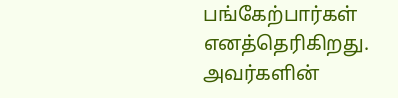பங்கேற்பார்கள் எனத்தெரிகிறது. அவர்களின்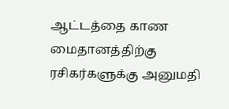ஆட்டத்தை காண மைதானத்திற்கு ரசிகர்களுக்கு அனுமதி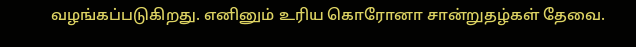வழங்கப்படுகிறது. எனினும் உரிய கொரோனா சான்றுதழ்கள் தேவை.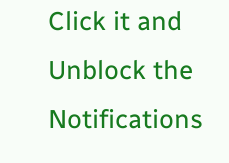Click it and Unblock the Notifications